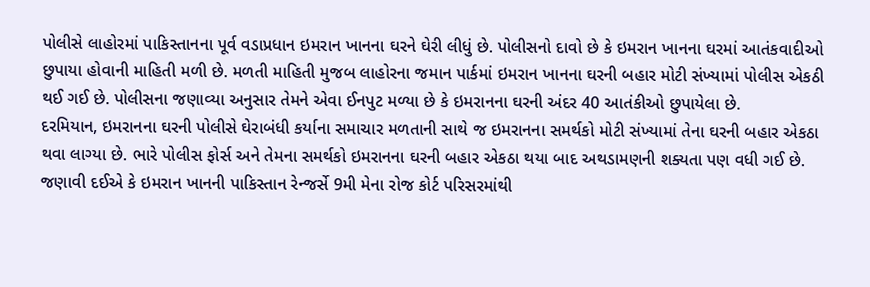પોલીસે લાહોરમાં પાકિસ્તાનના પૂર્વ વડાપ્રધાન ઇમરાન ખાનના ઘરને ઘેરી લીધું છે. પોલીસનો દાવો છે કે ઇમરાન ખાનના ઘરમાં આતંકવાદીઓ છુપાયા હોવાની માહિતી મળી છે. મળતી માહિતી મુજબ લાહોરના જમાન પાર્કમાં ઇમરાન ખાનના ઘરની બહાર મોટી સંખ્યામાં પોલીસ એકઠી થઈ ગઈ છે. પોલીસના જણાવ્યા અનુસાર તેમને એવા ઈનપુટ મળ્યા છે કે ઇમરાનના ઘરની અંદર 40 આતંકીઓ છુપાયેલા છે.
દરમિયાન, ઇમરાનના ઘરની પોલીસે ઘેરાબંધી કર્યાના સમાચાર મળતાની સાથે જ ઇમરાનના સમર્થકો મોટી સંખ્યામાં તેના ઘરની બહાર એકઠા થવા લાગ્યા છે. ભારે પોલીસ ફોર્સ અને તેમના સમર્થકો ઇમરાનના ઘરની બહાર એકઠા થયા બાદ અથડામણની શક્યતા પણ વધી ગઈ છે. જણાવી દઈએ કે ઇમરાન ખાનની પાકિસ્તાન રેન્જર્સે 9મી મેના રોજ કોર્ટ પરિસરમાંથી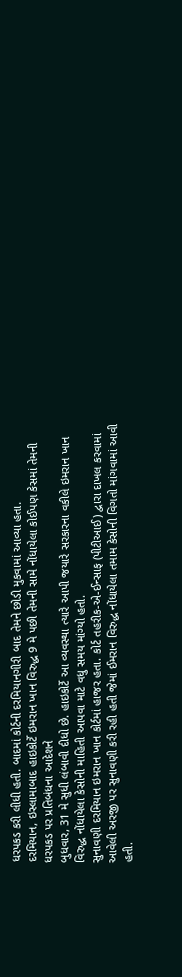ધરપકડ કરી લીધી હતી. બાદમાં કોર્ટની દરમિયાનગીરી બાદ તેમને છોડી મુકવામાં આવ્યા હતા.
દરમિયાન, ઇસ્લામાબાદ હાઇકોર્ટે ઇમરાન ખાન વિરુદ્ધ 9 મે પછી તેમની સામે નોંધાયેલા કોઈપણ કેસમાં તેમની ધરપકડ પર પ્રતિબંધના આદેશને
બુધવાર, 31 મે સુધી લંબાવી દીધો છે. હાઇકોર્ટે આ વ્યવસ્થા ત્યારે આપી જયારે સરકારના વકીલે ઇમરાન ખાન વિરુદ્ધ નોંધાયેલા કેસોની માહિતી આપવા માટે વધુ સમય માંગ્યો હતો.
સુનાવણી દરમિયાન ઇમરાન ખાન કોર્ટમાં હાજર હતા. કોર્ટ તહરીક-એ-ઈન્સાફ (પીટીઆઈ) દ્વારા દાખલ કરવામાં આવેલી અરજી પર સુનાવણી કરી રહી હતી જેમાં ઈમરાન વિરુદ્ધ નોંધાયેલા તમામ કેસોની વિગતો માંગવામાં આવી હતી.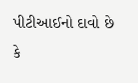પીટીઆઈનો દાવો છે કે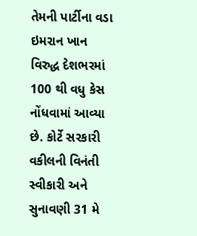તેમની પાર્ટીના વડા ઇમરાન ખાન વિરુદ્ધ દેશભરમાં 100 થી વધુ કેસ નોંધવામાં આવ્યા છે. કોર્ટે સરકારી વકીલની વિનંતી સ્વીકારી અને સુનાવણી 31 મે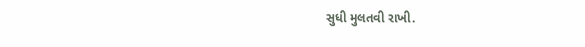સુધી મુલતવી રાખી.